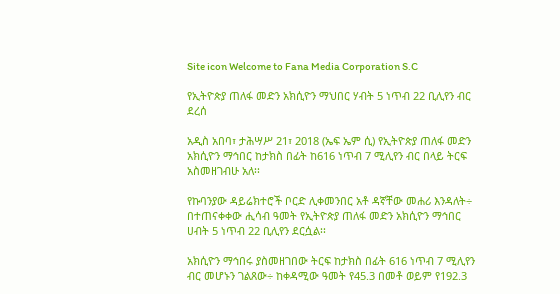Site icon Welcome to Fana Media Corporation S.C

የኢትዮጵያ ጠለፋ መድን አክሲዮን ማህበር ሃብት 5 ነጥብ 22 ቢሊየን ብር ደረሰ

አዲስ አበባ፣ ታሕሣሥ 21፣ 2018 (ኤፍ ኤም ሲ) የኢትዮጵያ ጠለፋ መድን አክሲዮን ማኅበር ከታክስ በፊት ከ616 ነጥብ 7 ሚሊየን ብር በላይ ትርፍ አስመዘገብሁ አለ፡፡

የኩባንያው ዳይሬክተሮች ቦርድ ሊቀመንበር አቶ ዳኛቸው መሐሪ እንዳለት÷ በተጠናቀቀው ሒሳብ ዓመት የኢትዮጵያ ጠለፋ መድን አክሲዮን ማኅበር ሀብት 5 ነጥብ 22 ቢሊየን ደርሷል፡፡

አክሲዮን ማኅበሩ ያስመዘገበው ትርፍ ከታክስ በፊት 616 ነጥብ 7 ሚሊየን ብር መሆኑን ገልጸው÷ ከቀዳሚው ዓመት የ45.3 በመቶ ወይም የ192.3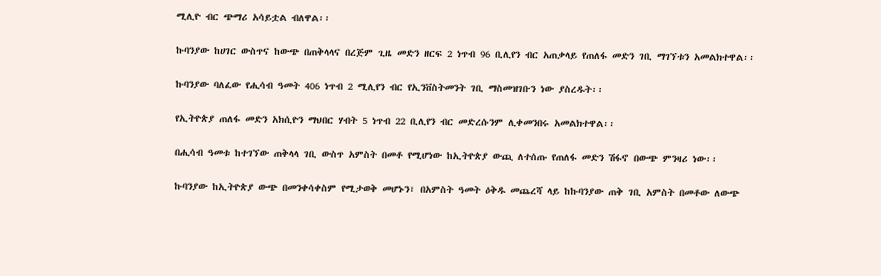ሚሊዮ ብር ጭማሪ አሳይቷል ብለዋል፡፡

ኩባንያው ከሀገር ውስጥና ከውጭ በጠቅላላና በረጅም ጊዜ መድን ዘርፍ 2 ነጥብ 96 ቢሊየን ብር አጠቃላይ የጠለፋ መድን ገቢ ማገኘቱን አመልክተዋል፡፡

ኩባንያው ባለፈው የሒሳብ ዓመት 406 ነጥብ 2 ሚሊየን ብር የኢንቨስትመንት ገቢ ማስመዝገቡን ነው ያስረዱት፡፡

የኢትዮጵያ ጠለፋ መድን አክሲዮን ማህበር ሃብት 5 ነጥብ 22 ቢሊየን ብር መድረሱንም ሊቀመንበሩ አመልክተዋል፡፡

በሒሳብ ዓመቱ ከተገኘው ጠቅላላ ገቢ ውስጥ አምስት በመቶ የሚሆነው ከኢትዮጵያ ውጪ ለተሰጡ የጠለፋ መድን ሽፋኖ በውጭ ምንዛሪ ነው፡፡

ኩባንያው ከኢትዮጵያ ውጭ በመንቀሳቀስም የሚታወቅ መሆኑን፣ በአምስት ዓመት ዕቅዱ መጨረሻ ላይ ከኩባንያው ጠቅ ገቢ አምስት በመቶው ለውጭ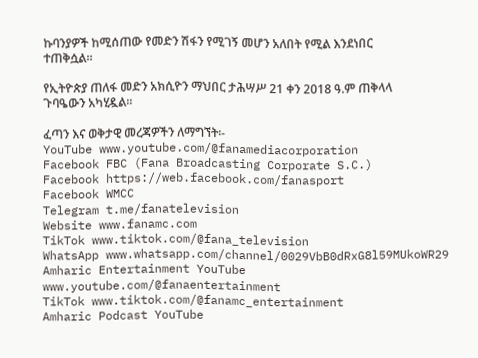ኩባንያዎች ከሚሰጠው የመድን ሽፋን የሚገኝ መሆን አለበት የሚል እንደነበር ተጠቅሷል፡፡

የኢትዮጵያ ጠለፋ መድን አክሲዮን ማህበር ታሕሣሥ 21 ቀን 2018 ዓ.ም ጠቅላላ ጉባዔውን አካሂዷል፡፡

ፈጣን እና ወቅታዊ መረጃዎችን ለማግኘት፡-
YouTube www.youtube.com/@fanamediacorporation
Facebook FBC (Fana Broadcasting Corporate S.C.)
Facebook https://web.facebook.com/fanasport
Facebook WMCC
Telegram t.me/fanatelevision
Website www.fanamc.com
TikTok www.tiktok.com/@fana_television
WhatsApp www.whatsapp.com/channel/0029VbB0dRxG8l59MUkoWR29
Amharic Entertainment YouTube www.youtube.com/@fanaentertainment
TikTok www.tiktok.com/@fanamc_entertainment
Amharic Podcast YouTube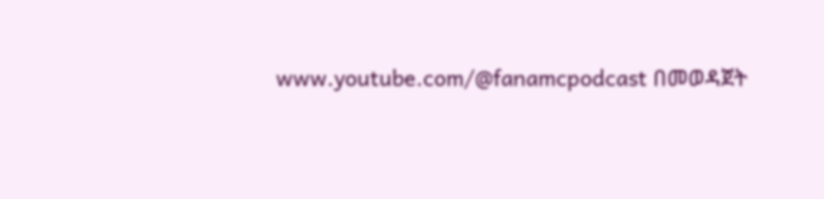www.youtube.com/@fanamcpodcast በመወዳጀት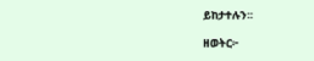ይከታተሉን፡፡

ዘወትር፦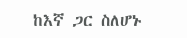ከእኛ ጋር ስለሆኑ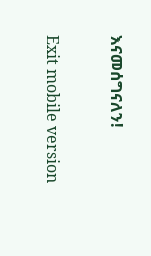እናመሰግናለን!

Exit mobile version